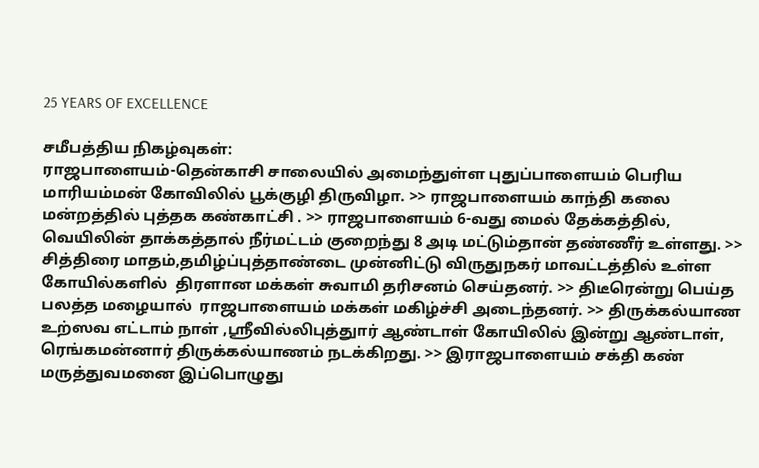25 YEARS OF EXCELLENCE

சமீபத்திய நிகழ்வுகள்:
ராஜபாளையம்-தென்காசி சாலையில் அமைந்துள்ள புதுப்பாளையம் பெரிய மாரியம்மன் கோவிலில் பூக்குழி திருவிழா. >> ராஜபாளையம் காந்தி கலை மன்றத்தில் புத்தக கண்காட்சி . >> ராஜபாளையம் 6-வது மைல் தேக்கத்தில், வெயிலின் தாக்கத்தால் நீர்மட்டம் குறைந்து 8 அடி மட்டும்தான் தண்ணீர் உள்ளது. >> சித்திரை மாதம்,தமிழ்ப்புத்தாண்டை முன்னிட்டு விருதுநகர் மாவட்டத்தில் உள்ள கோயில்களில்  திரளான மக்கள் சுவாமி தரிசனம் செய்தனர். >> திடீரென்று பெய்த பலத்த மழையால்  ராஜபாளையம் மக்கள் மகிழ்ச்சி அடைந்தனர். >> திருக்கல்யாண உற்ஸவ எட்டாம் நாள் ,ஸ்ரீவில்லிபுத்துார் ஆண்டாள் கோயிலில் இன்று ஆண்டாள், ரெங்கமன்னார் திருக்கல்யாணம் நடக்கிறது. >> இராஜபாளையம் சக்தி கண் மருத்துவமனை இப்பொழுது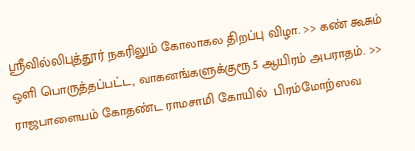ஸ்ரீவில்லிபுத்தூர் நகரிலும் கோலாகல திறப்பு விழா. >> கண் கூசும் ஒளி பொருத்தப்பட்ட, வாகனங்களுக்குரூ.5 ஆயிரம் அபராதம். >> ராஜபாளையம் கோதண்ட ராமசாமி கோயில்  பிரம்மோற்ஸவ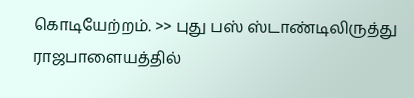கொடியேற்றம். >> புது பஸ் ஸ்டாண்டிலிருத்து  ராஜபாளையத்தில்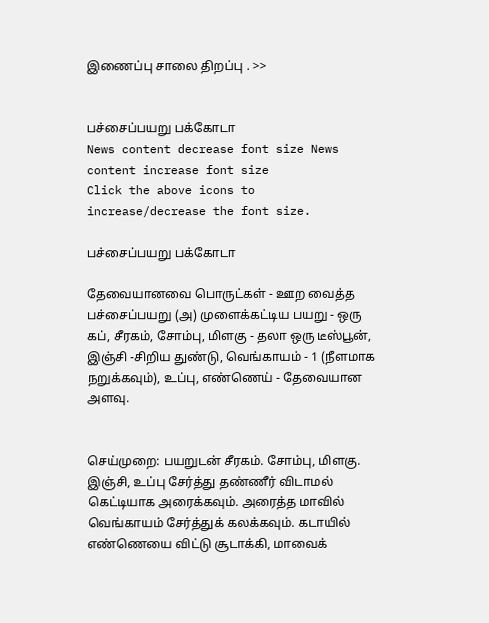இணைப்பு சாலை திறப்பு . >>


பச்சைப்பயறு பக்கோடா
News content decrease font size News content increase font size
Click the above icons to increase/decrease the font size.

பச்சைப்பயறு பக்கோடா

தேவையானவை பொருட்கள் - ஊற வைத்த பச்சைப்பயறு (அ) முளைக்கட்டிய பயறு - ஒரு கப், சீரகம், சோம்பு, மிளகு - தலா ஒரு டீஸ்பூன், இஞ்சி -சிறிய துண்டு, வெங்காயம் - 1 (நீளமாக நறுக்கவும்), உப்பு, எண்ணெய் - தேவையான அளவு.


செய்முறை: பயறுடன் சீரகம். சோம்பு, மிளகு. இஞ்சி, உப்பு சேர்த்து தண்ணீர் விடாமல் கெட்டியாக அரைக்கவும். அரைத்த மாவில் வெங்காயம் சேர்த்துக் கலக்கவும். கடாயில் எண்ணெயை விட்டு சூடாக்கி, மாவைக்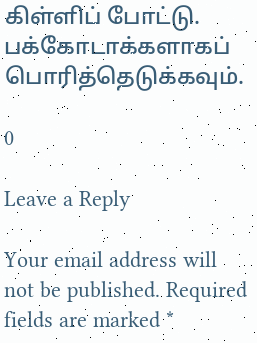கிள்ளிப் போட்டு. பக்கோடாக்களாகப் பொரித்தெடுக்கவும்.

0

Leave a Reply

Your email address will not be published. Required fields are marked *